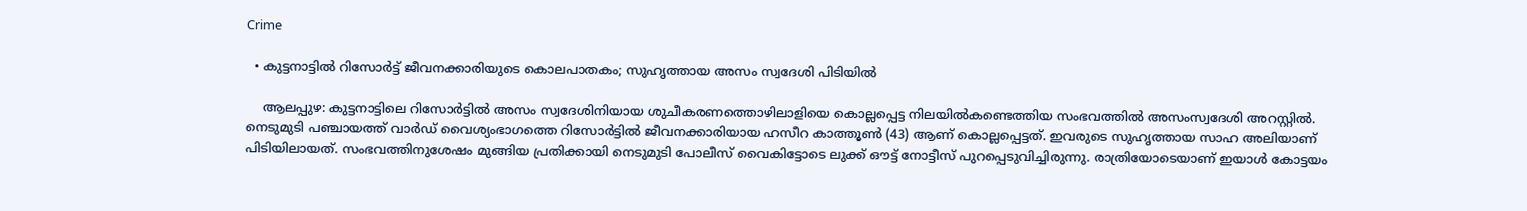Crime

  • കുട്ടനാട്ടില്‍ റിസോര്‍ട്ട് ജീവനക്കാരിയുടെ കൊലപാതകം; സുഹൃത്തായ അസം സ്വദേശി പിടിയില്‍

    ആലപ്പുഴ: കുട്ടനാട്ടിലെ റിസോര്‍ട്ടില്‍ അസം സ്വദേശിനിയായ ശുചീകരണത്തൊഴിലാളിയെ കൊല്ലപ്പെട്ട നിലയില്‍കണ്ടെത്തിയ സംഭവത്തില്‍ അസംസ്വദേശി അറസ്റ്റില്‍. നെടുമുടി പഞ്ചായത്ത് വാര്‍ഡ് വൈശ്യംഭാഗത്തെ റിസോര്‍ട്ടില്‍ ജീവനക്കാരിയായ ഹസീറ കാത്തൂണ്‍ (43) ആണ് കൊല്ലപ്പെട്ടത്. ഇവരുടെ സുഹൃത്തായ സാഹ അലിയാണ് പിടിയിലായത്. സംഭവത്തിനുശേഷം മുങ്ങിയ പ്രതിക്കായി നെടുമുടി പോലീസ് വൈകിട്ടോടെ ലുക്ക് ഔട്ട് നോട്ടീസ് പുറപ്പെടുവിച്ചിരുന്നു. രാത്രിയോടെയാണ് ഇയാള്‍ കോട്ടയം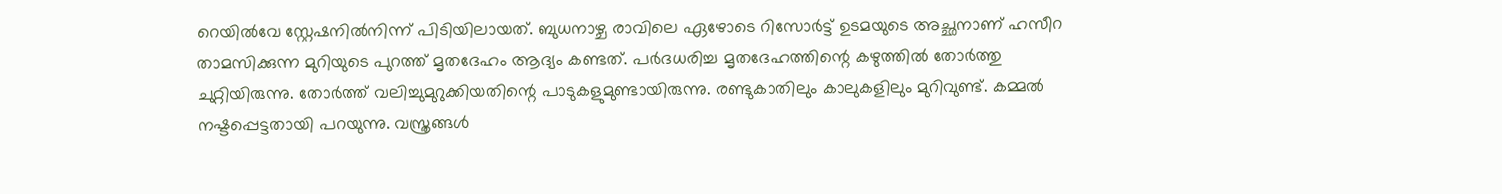റെയില്‍വേ സ്റ്റേഷനില്‍നിന്ന് പിടിയിലായത്. ബുധനാഴ്ച രാവിലെ ഏഴോടെ റിസോര്‍ട്ട് ഉടമയുടെ അച്ഛനാണ് ഹസീറ താമസിക്കുന്ന മുറിയുടെ പുറത്ത് മൃതദേഹം ആദ്യം കണ്ടത്. പര്‍ദധരിച്ച മൃതദേഹത്തിന്റെ കഴുത്തില്‍ തോര്‍ത്തു ചുറ്റിയിരുന്നു. തോര്‍ത്ത് വലിച്ചുമുറുക്കിയതിന്റെ പാടുകളുമുണ്ടായിരുന്നു. രണ്ടുകാതിലും കാലുകളിലും മുറിവുണ്ട്. കമ്മല്‍ നഷ്ടപ്പെട്ടതായി പറയുന്നു. വസ്ത്രങ്ങള്‍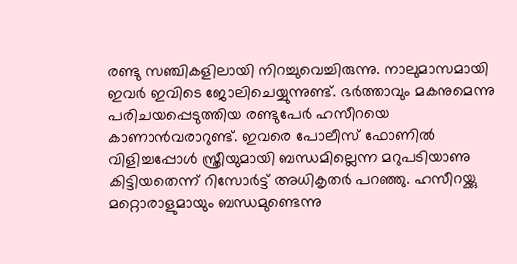രണ്ടു സഞ്ചികളിലായി നിറച്ചുവെച്ചിരുന്നു. നാലുമാസമായി ഇവര്‍ ഇവിടെ ജോലിചെയ്യുന്നുണ്ട്. ഭര്‍ത്താവും മകനുമെന്നു പരിചയപ്പെടുത്തിയ രണ്ടുപേര്‍ ഹസീറയെ കാണാന്‍വരാറുണ്ട്. ഇവരെ പോലീസ് ഫോണില്‍ വിളിച്ചപ്പോള്‍ സ്ത്രീയുമായി ബന്ധമില്ലെന്ന മറുപടിയാണു കിട്ടിയതെന്ന് റിസോര്‍ട്ട് അധികൃതര്‍ പറഞ്ഞു. ഹസീറയ്ക്കു മറ്റൊരാളുമായും ബന്ധമുണ്ടെന്നു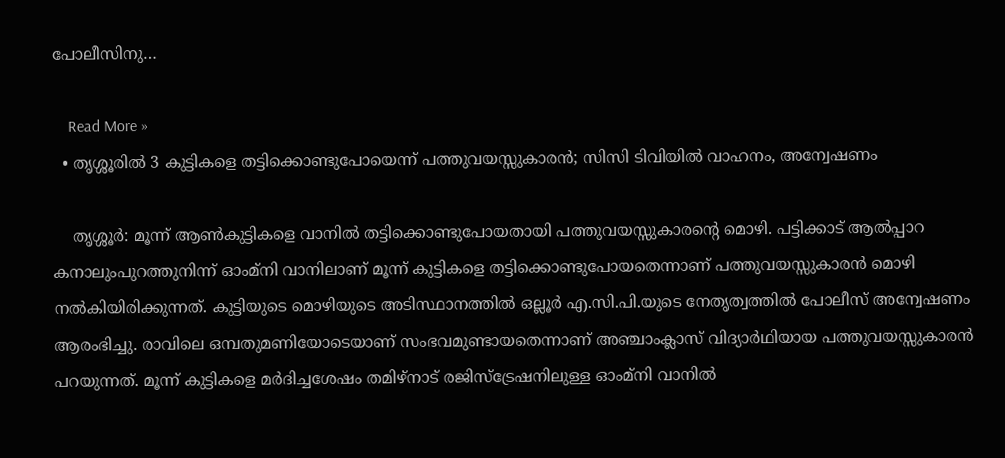പോലീസിനു…

    Read More »
  • തൃശ്ശൂരില്‍ 3 കുട്ടികളെ തട്ടിക്കൊണ്ടുപോയെന്ന് പത്തുവയസ്സുകാരന്‍; സിസി ടിവിയില്‍ വാഹനം, അന്വേഷണം

    തൃശ്ശൂര്‍: മൂന്ന് ആണ്‍കുട്ടികളെ വാനില്‍ തട്ടിക്കൊണ്ടുപോയതായി പത്തുവയസ്സുകാരന്റെ മൊഴി. പട്ടിക്കാട് ആല്‍പ്പാറ കനാലുംപുറത്തുനിന്ന് ഓംമ്നി വാനിലാണ് മൂന്ന് കുട്ടികളെ തട്ടിക്കൊണ്ടുപോയതെന്നാണ് പത്തുവയസ്സുകാരന്‍ മൊഴി നല്‍കിയിരിക്കുന്നത്. കുട്ടിയുടെ മൊഴിയുടെ അടിസ്ഥാനത്തില്‍ ഒല്ലൂര്‍ എ.സി.പി.യുടെ നേതൃത്വത്തില്‍ പോലീസ് അന്വേഷണം ആരംഭിച്ചു. രാവിലെ ഒമ്പതുമണിയോടെയാണ് സംഭവമുണ്ടായതെന്നാണ് അഞ്ചാംക്ലാസ് വിദ്യാര്‍ഥിയായ പത്തുവയസ്സുകാരന്‍ പറയുന്നത്. മൂന്ന് കുട്ടികളെ മര്‍ദിച്ചശേഷം തമിഴ്നാട് രജിസ്ട്രേഷനിലുള്ള ഓംമ്നി വാനില്‍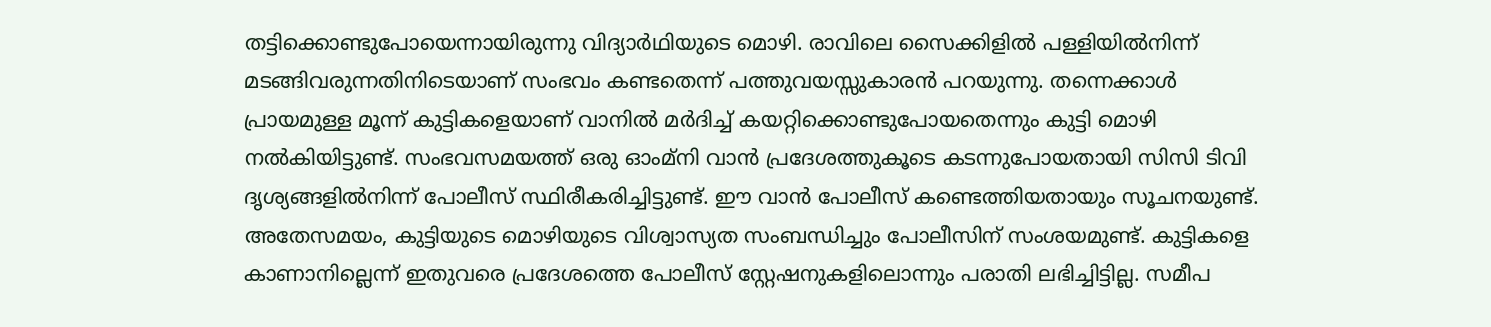തട്ടിക്കൊണ്ടുപോയെന്നായിരുന്നു വിദ്യാര്‍ഥിയുടെ മൊഴി. രാവിലെ സൈക്കിളില്‍ പള്ളിയില്‍നിന്ന് മടങ്ങിവരുന്നതിനിടെയാണ് സംഭവം കണ്ടതെന്ന് പത്തുവയസ്സുകാരന്‍ പറയുന്നു. തന്നെക്കാള്‍ പ്രായമുള്ള മൂന്ന് കുട്ടികളെയാണ് വാനില്‍ മര്‍ദിച്ച് കയറ്റിക്കൊണ്ടുപോയതെന്നും കുട്ടി മൊഴി നല്‍കിയിട്ടുണ്ട്. സംഭവസമയത്ത് ഒരു ഓംമ്നി വാന്‍ പ്രദേശത്തുകൂടെ കടന്നുപോയതായി സിസി ടിവി ദൃശ്യങ്ങളില്‍നിന്ന് പോലീസ് സ്ഥിരീകരിച്ചിട്ടുണ്ട്. ഈ വാന്‍ പോലീസ് കണ്ടെത്തിയതായും സൂചനയുണ്ട്. അതേസമയം, കുട്ടിയുടെ മൊഴിയുടെ വിശ്വാസ്യത സംബന്ധിച്ചും പോലീസിന് സംശയമുണ്ട്. കുട്ടികളെ കാണാനില്ലെന്ന് ഇതുവരെ പ്രദേശത്തെ പോലീസ് സ്റ്റേഷനുകളിലൊന്നും പരാതി ലഭിച്ചിട്ടില്ല. സമീപ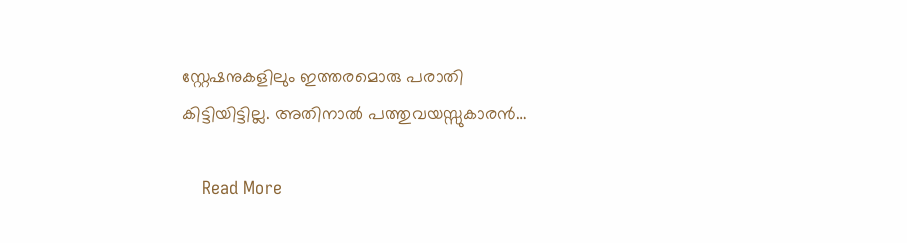സ്റ്റേഷനുകളിലും ഇത്തരമൊരു പരാതി കിട്ടിയിട്ടില്ല. അതിനാല്‍ പത്തുവയസ്സുകാരന്‍…

    Read More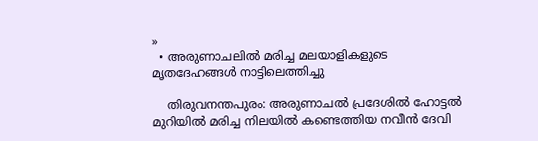»
  • അരുണാചലില്‍ മരിച്ച മലയാളികളുടെ മൃതദേഹങ്ങള്‍ നാട്ടിലെത്തിച്ചു

    തിരുവനന്തപുരം: അരുണാചല്‍ പ്രദേശില്‍ ഹോട്ടല്‍ മുറിയില്‍ മരിച്ച നിലയില്‍ കണ്ടെത്തിയ നവീന്‍ ദേവി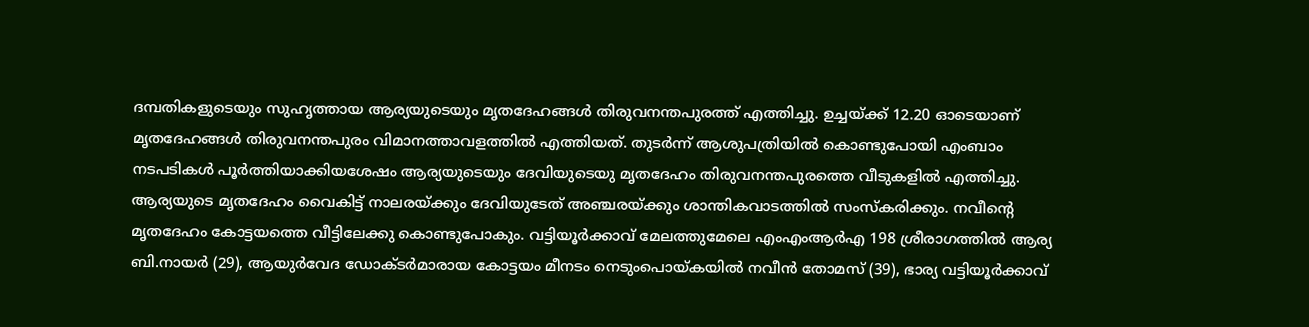ദമ്പതികളുടെയും സുഹൃത്തായ ആര്യയുടെയും മൃതദേഹങ്ങള്‍ തിരുവനന്തപുരത്ത് എത്തിച്ചു. ഉച്ചയ്ക്ക് 12.20 ഓടെയാണ് മൃതദേഹങ്ങള്‍ തിരുവനന്തപുരം വിമാനത്താവളത്തില്‍ എത്തിയത്. തുടര്‍ന്ന് ആശുപത്രിയില്‍ കൊണ്ടുപോയി എംബാം നടപടികള്‍ പൂര്‍ത്തിയാക്കിയശേഷം ആര്യയുടെയും ദേവിയുടെയു മൃതദേഹം തിരുവനന്തപുരത്തെ വീടുകളില്‍ എത്തിച്ചു. ആര്യയുടെ മൃതദേഹം വൈകിട്ട് നാലരയ്ക്കും ദേവിയുടേത് അഞ്ചരയ്ക്കും ശാന്തികവാടത്തില്‍ സംസ്‌കരിക്കും. നവീന്റെ മൃതദേഹം കോട്ടയത്തെ വീട്ടിലേക്കു കൊണ്ടുപോകും. വട്ടിയൂര്‍ക്കാവ് മേലത്തുമേലെ എംഎംആര്‍എ 198 ശ്രീരാഗത്തില്‍ ആര്യ ബി.നായര്‍ (29), ആയുര്‍വേദ ഡോക്ടര്‍മാരായ കോട്ടയം മീനടം നെടുംപൊയ്കയില്‍ നവീന്‍ തോമസ് (39), ഭാര്യ വട്ടിയൂര്‍ക്കാവ്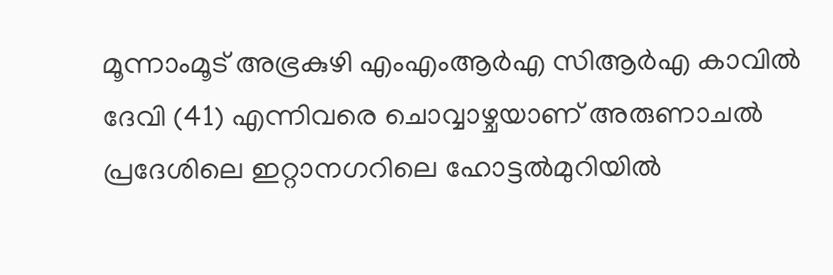മൂന്നാംമൂട് അഭ്രകുഴി എംഎംആര്‍എ സിആര്‍എ കാവില്‍ ദേവി (41) എന്നിവരെ ചൊവ്വാഴ്ചയാണ് അരുണാചല്‍ പ്രദേശിലെ ഇറ്റാനഗറിലെ ഹോട്ടല്‍മുറിയില്‍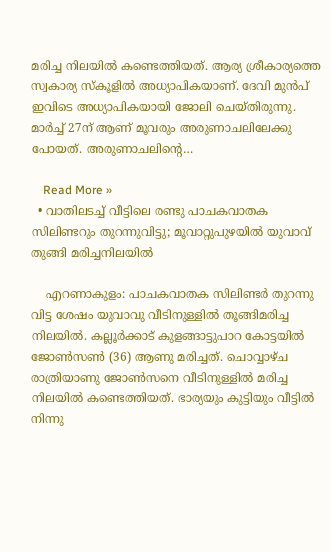മരിച്ച നിലയില്‍ കണ്ടെത്തിയത്. ആര്യ ശ്രീകാര്യത്തെ സ്വകാര്യ സ്‌കൂളില്‍ അധ്യാപികയാണ്. ദേവി മുന്‍പ് ഇവിടെ അധ്യാപികയായി ജോലി ചെയ്തിരുന്നു. മാര്‍ച്ച് 27ന് ആണ് മൂവരും അരുണാചലിലേക്കു പോയത്. അരുണാചലിന്റെ…

    Read More »
  • വാതിലടച്ച് വീട്ടിലെ രണ്ടു പാചകവാതക സിലിണ്ടറും തുറന്നുവിട്ടു; മൂവാറ്റുപുഴയില്‍ യുവാവ് തുങ്ങി മരിച്ചനിലയില്‍

    എറണാകുളം: പാചകവാതക സിലിണ്ടര്‍ തുറന്നു വിട്ട ശേഷം യുവാവു വീടിനുള്ളില്‍ തൂങ്ങിമരിച്ച നിലയില്‍. കല്ലൂര്‍ക്കാട് കുളങ്ങാട്ടുപാറ കോട്ടയില്‍ ജോണ്‍സണ്‍ (36) ആണു മരിച്ചത്. ചൊവ്വാഴ്ച രാത്രിയാണു ജോണ്‍സനെ വീടിനുള്ളില്‍ മരിച്ച നിലയില്‍ കണ്ടെത്തിയത്. ഭാര്യയും കുട്ടിയും വീട്ടില്‍ നിന്നു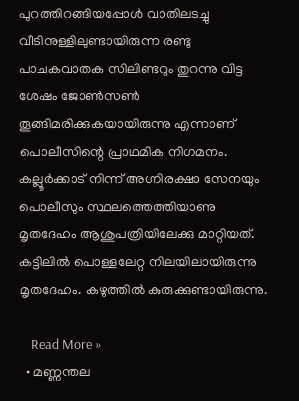പുറത്തിറങ്ങിയപ്പോള്‍ വാതിലടച്ചു വീടിനുള്ളിലുണ്ടായിരുന്ന രണ്ടു പാചകവാതക സിലിണ്ടറും തുറന്നു വിട്ട ശേഷം ജോണ്‍സണ്‍ തൂങ്ങിമരിക്കുകയായിരുന്നു എന്നാണ് പൊലീസിന്റെ പ്രാഥമിക നിഗമനം. കല്ലൂര്‍ക്കാട് നിന്ന് അഗ്നിരക്ഷാ സേനയും പൊലീസും സ്ഥലത്തെത്തിയാണു മൃതദേഹം ആശുപത്രിയിലേക്കു മാറ്റിയത്. കട്ടിലില്‍ പൊള്ളലേറ്റ നിലയിലായിരുന്നു മൃതദേഹം. കഴുത്തില്‍ കുരുക്കുണ്ടായിരുന്നു.

    Read More »
  • മണ്ണന്തല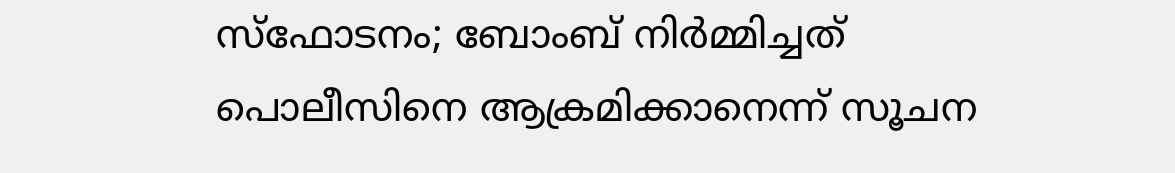സ്‌ഫോടനം; ബോംബ് നിര്‍മ്മിച്ചത് പൊലീസിനെ ആക്രമിക്കാനെന്ന് സൂചന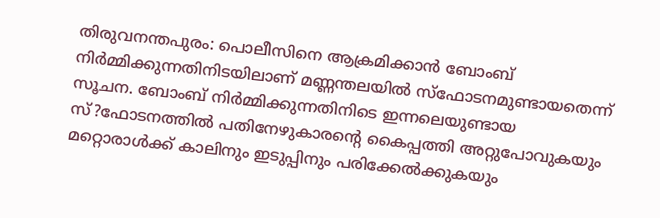തിരുവനന്തപുരം: പൊലീസിനെ ആക്രമിക്കാന്‍ ബോംബ് നിര്‍മ്മിക്കുന്നതിനിടയിലാണ് മണ്ണന്തലയില്‍ സ്‌ഫോടനമുണ്ടായതെന്ന് സൂചന. ബോംബ് നിര്‍മ്മിക്കുന്നതിനിടെ ഇന്നലെയുണ്ടായ സ്?ഫോടനത്തില്‍ പതിനേഴുകാരന്റെ കൈപ്പത്തി അറ്റുപോവുകയും മറ്റൊരാള്‍ക്ക് കാലിനും ഇടുപ്പിനും പരിക്കേല്‍ക്കുകയും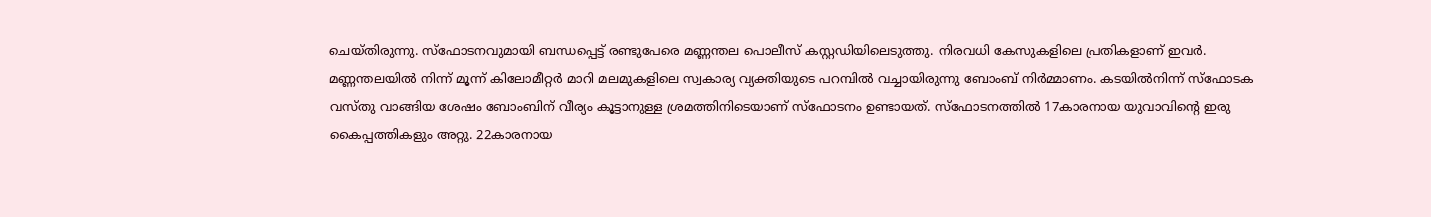ചെയ്തിരുന്നു. സ്‌ഫോടനവുമായി ബന്ധപ്പെട്ട് രണ്ടുപേരെ മണ്ണന്തല പൊലീസ് കസ്റ്റഡിയിലെടുത്തു. നിരവധി കേസുകളിലെ പ്രതികളാണ് ഇവര്‍. മണ്ണന്തലയില്‍ നിന്ന് മൂന്ന് കിലോമീറ്റര്‍ മാറി മലമുകളിലെ സ്വകാര്യ വ്യക്തിയുടെ പറമ്പില്‍ വച്ചായിരുന്നു ബോംബ് നിര്‍മ്മാണം. കടയില്‍നിന്ന് സ്‌ഫോടക വസ്തു വാങ്ങിയ ശേഷം ബോംബിന് വീര്യം കൂട്ടാനുള്ള ശ്രമത്തിനിടെയാണ് സ്‌ഫോടനം ഉണ്ടായത്. സ്‌ഫോടനത്തില്‍ 17കാരനായ യുവാവിന്റെ ഇരു കൈപ്പത്തികളും അറ്റു. 22കാരനായ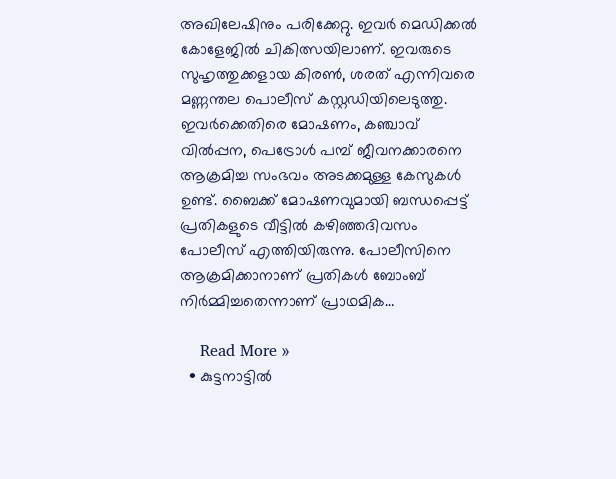അഖിലേഷിനും പരിക്കേറ്റു. ഇവര്‍ മെഡിക്കല്‍ കോളേജില്‍ ചികിത്സയിലാണ്. ഇവരുടെ സുഹൃത്തുക്കളായ കിരണ്‍, ശരത് എന്നിവരെ മണ്ണന്തല പൊലീസ് കസ്റ്റഡിയിലെടുത്തു. ഇവര്‍ക്കെതിരെ മോഷണം, കഞ്ചാവ് വില്‍പ്പന, പെട്രോള്‍ പമ്പ് ജീവനക്കാരനെ ആക്രമിച്ച സംഭവം അടക്കമുള്ള കേസുകള്‍ ഉണ്ട്. ബൈക്ക് മോഷണവുമായി ബന്ധപ്പെട്ട് പ്രതികളുടെ വീട്ടില്‍ കഴിഞ്ഞദിവസം പോലീസ് എത്തിയിരുന്നു. പോലീസിനെ ആക്രമിക്കാനാണ് പ്രതികള്‍ ബോംബ് നിര്‍മ്മിച്ചതെന്നാണ് പ്രാഥമിക…

    Read More »
  • കുട്ടനാട്ടില്‍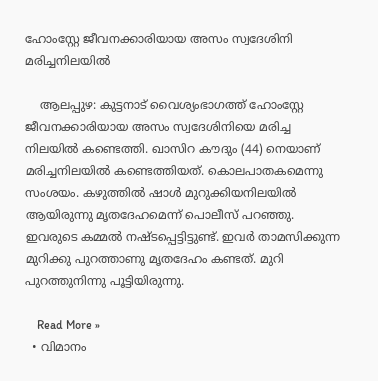ഹോംസ്റ്റേ ജീവനക്കാരിയായ അസം സ്വദേശിനി മരിച്ചനിലയില്‍

    ആലപ്പുഴ: കുട്ടനാട് വൈശ്യംഭാഗത്ത് ഹോംസ്റ്റേ ജീവനക്കാരിയായ അസം സ്വദേശിനിയെ മരിച്ച നിലയില്‍ കണ്ടെത്തി. ഖാസിറ കൗദും (44) നെയാണ് മരിച്ചനിലയില്‍ കണ്ടെത്തിയത്. കൊലപാതകമെന്നു സംശയം. കഴുത്തില്‍ ഷാള്‍ മുറുക്കിയനിലയില്‍ ആയിരുന്നു മൃതദേഹമെന്ന് പൊലീസ് പറഞ്ഞു. ഇവരുടെ കമ്മല്‍ നഷ്ടപ്പെട്ടിട്ടുണ്ട്. ഇവര്‍ താമസിക്കുന്ന മുറിക്കു പുറത്താണു മൃതദേഹം കണ്ടത്. മുറി പുറത്തുനിന്നു പൂട്ടിയിരുന്നു.

    Read More »
  • വിമാനം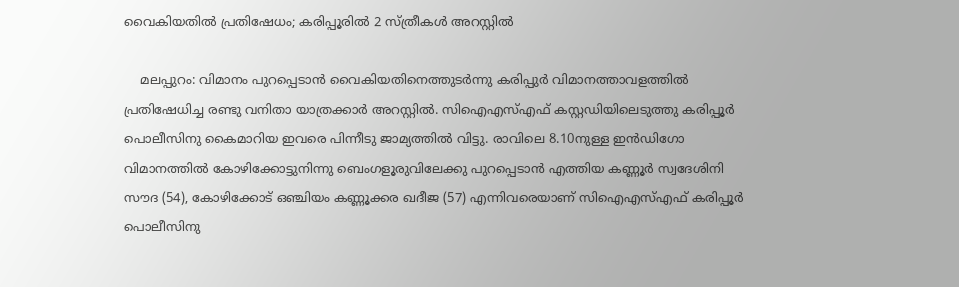വൈകിയതില്‍ പ്രതിഷേധം; കരിപ്പൂരില്‍ 2 സ്ത്രീകള്‍ അറസ്റ്റില്‍

    മലപ്പുറം: വിമാനം പുറപ്പെടാന്‍ വൈകിയതിനെത്തുടര്‍ന്നു കരിപ്പുര്‍ വിമാനത്താവളത്തില്‍ പ്രതിഷേധിച്ച രണ്ടു വനിതാ യാത്രക്കാര്‍ അറസ്റ്റില്‍. സിഐഎസ്എഫ് കസ്റ്റഡിയിലെടുത്തു കരിപ്പൂര്‍ പൊലീസിനു കൈമാറിയ ഇവരെ പിന്നീടു ജാമ്യത്തില്‍ വിട്ടു. രാവിലെ 8.10നുള്ള ഇന്‍ഡിഗോ വിമാനത്തില്‍ കോഴിക്കോട്ടുനിന്നു ബെംഗളൂരുവിലേക്കു പുറപ്പെടാന്‍ എത്തിയ കണ്ണൂര്‍ സ്വദേശിനി സൗദ (54), കോഴിക്കോട് ഒഞ്ചിയം കണ്ണൂക്കര ഖദീജ (57) എന്നിവരെയാണ് സിഐഎസ്എഫ് കരിപ്പൂര്‍ പൊലീസിനു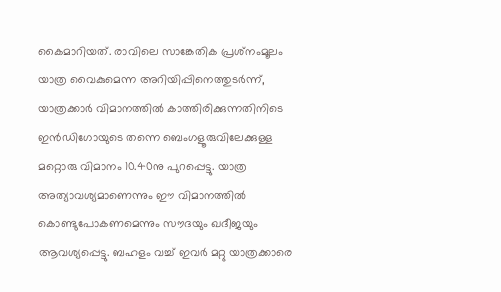കൈമാറിയത്. രാവിലെ സാങ്കേതിക പ്രശ്‌നംമൂലം യാത്ര വൈകുമെന്ന അറിയിപ്പിനെത്തുടര്‍ന്ന്, യാത്രക്കാര്‍ വിമാനത്തില്‍ കാത്തിരിക്കുന്നതിനിടെ ഇന്‍ഡിഗോയുടെ തന്നെ ബെംഗളൂരുവിലേക്കുള്ള മറ്റൊരു വിമാനം 10.40നു പുറപ്പെട്ടു. യാത്ര അത്യാവശ്യമാണെന്നും ഈ വിമാനത്തില്‍ കൊണ്ടുപോകണമെന്നും സൗദയും ഖദീജയും ആവശ്യപ്പെട്ടു. ബഹളം വച്ച് ഇവര്‍ മറ്റു യാത്രക്കാരെ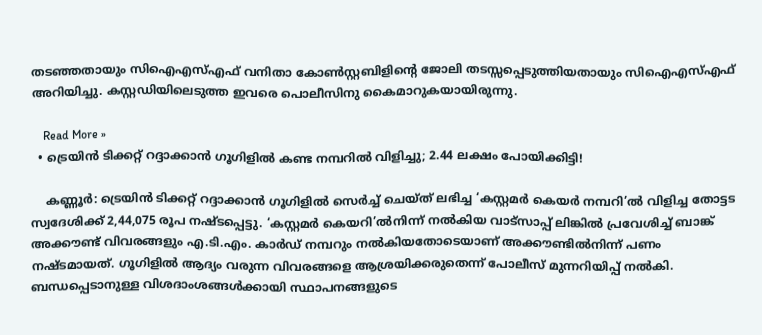തടഞ്ഞതായും സിഐഎസ്എഫ് വനിതാ കോണ്‍സ്റ്റബിളിന്റെ ജോലി തടസ്സപ്പെടുത്തിയതായും സിഐഎസ്എഫ് അറിയിച്ചു. കസ്റ്റഡിയിലെടുത്ത ഇവരെ പൊലീസിനു കൈമാറുകയായിരുന്നു.

    Read More »
  • ട്രെയിന്‍ ടിക്കറ്റ് റദ്ദാക്കാന്‍ ഗൂഗിളില്‍ കണ്ട നമ്പറില്‍ വിളിച്ചു; 2.44 ലക്ഷം പോയിക്കിട്ടി!

    കണ്ണൂര്‍: ട്രെയിന്‍ ടിക്കറ്റ് റദ്ദാക്കാന്‍ ഗൂഗിളില്‍ സെര്‍ച്ച് ചെയ്ത് ലഭിച്ച ‘കസ്റ്റമര്‍ കെയര്‍ നമ്പറി’ല്‍ വിളിച്ച തോട്ടട സ്വദേശിക്ക് 2,44,075 രൂപ നഷ്ടപ്പെട്ടു. ‘കസ്റ്റമര്‍ കെയറി’ല്‍നിന്ന് നല്‍കിയ വാട്‌സാപ്പ് ലിങ്കില്‍ പ്രവേശിച്ച് ബാങ്ക് അക്കൗണ്ട് വിവരങ്ങളും എ.ടി.എം. കാര്‍ഡ് നമ്പറും നല്‍കിയതോടെയാണ് അക്കൗണ്ടില്‍നിന്ന് പണം നഷ്ടമായത്. ഗൂഗിളില്‍ ആദ്യം വരുന്ന വിവരങ്ങളെ ആശ്രയിക്കരുതെന്ന് പോലീസ് മുന്നറിയിപ്പ് നല്‍കി. ബന്ധപ്പെടാനുള്ള വിശദാംശങ്ങള്‍ക്കായി സ്ഥാപനങ്ങളുടെ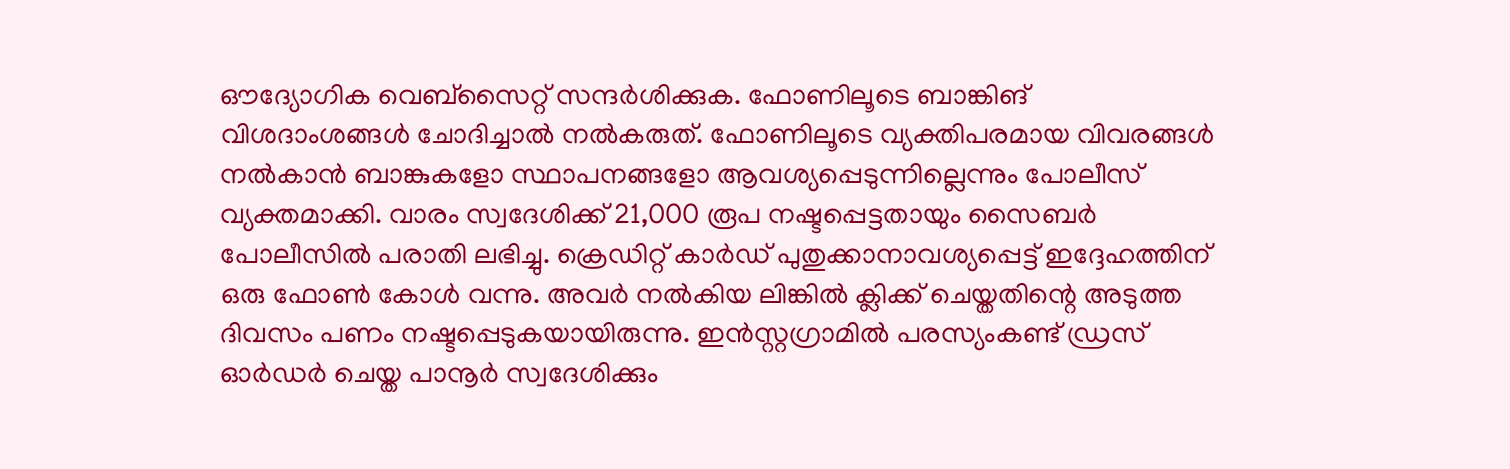ഔദ്യോഗിക വെബ്‌സൈറ്റ് സന്ദര്‍ശിക്കുക. ഫോണിലൂടെ ബാങ്കിങ് വിശദാംശങ്ങള്‍ ചോദിച്ചാല്‍ നല്‍കരുത്. ഫോണിലൂടെ വ്യക്തിപരമായ വിവരങ്ങള്‍ നല്‍കാന്‍ ബാങ്കുകളോ സ്ഥാപനങ്ങളോ ആവശ്യപ്പെടുന്നില്ലെന്നും പോലീസ് വ്യക്തമാക്കി. വാരം സ്വദേശിക്ക് 21,000 രൂപ നഷ്ടപ്പെട്ടതായും സൈബര്‍ പോലീസില്‍ പരാതി ലഭിച്ചു. ക്രെഡിറ്റ് കാര്‍ഡ് പുതുക്കാനാവശ്യപ്പെട്ട് ഇദ്ദേഹത്തിന് ഒരു ഫോണ്‍ കോള്‍ വന്നു. അവര്‍ നല്‍കിയ ലിങ്കില്‍ ക്ലിക്ക് ചെയ്തതിന്റെ അടുത്ത ദിവസം പണം നഷ്ടപ്പെടുകയായിരുന്നു. ഇന്‍സ്റ്റഗ്രാമില്‍ പരസ്യംകണ്ട് ഡ്രസ് ഓര്‍ഡര്‍ ചെയ്ത പാനൂര്‍ സ്വദേശിക്കും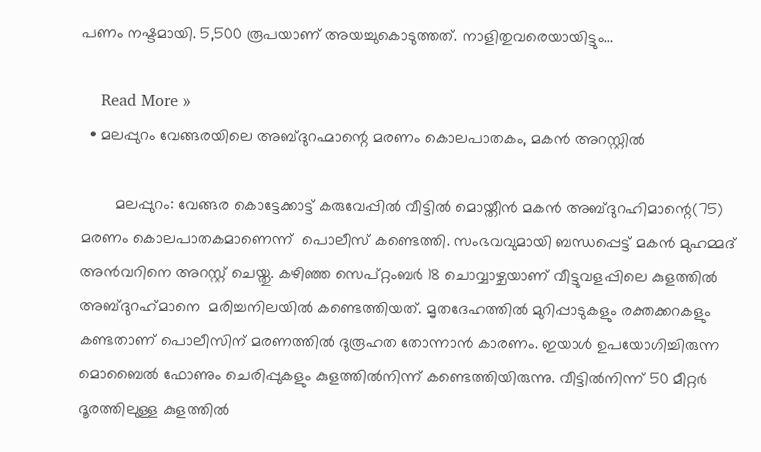പണം നഷ്ടമായി. 5,500 രൂപയാണ് അയച്ചുകൊടുത്തത്. നാളിതുവരെയായിട്ടും…

    Read More »
  • മലപ്പുറം വേങ്ങരയിലെ അബ്ദുറഹ്മാന്റെ മരണം കൊലപാതകം, മകൻ അറസ്റ്റിൽ

        മലപ്പുറം: വേങ്ങര കൊട്ടേക്കാട്ട് കരുവേപ്പിൽ വീട്ടിൽ മൊയ്തീൻ മകൻ അബ്ദുറഹിമാന്റെ(75) മരണം കൊലപാതകമാണെന്ന്  പൊലീസ് കണ്ടെത്തി. സംഭവവുമായി ബന്ധപ്പെട്ട് മകൻ മുഹമ്മദ് അൻവറിനെ അറസ്റ്റ് ചെയ്തു. കഴിഞ്ഞ സെപ്റ്റംബർ 18 ചൊവ്വാഴ്ചയാണ് വീട്ടുവളപ്പിലെ കുളത്തിൽ അബ്ദുറഹ്‌മാനെ  മരിച്ചനിലയിൽ കണ്ടെത്തിയത്. മൃതദേഹത്തിൽ മുറിപ്പാടുകളും രക്തക്കറകളും കണ്ടതാണ് പൊലീസിന് മരണത്തിൽ ദുരൂഹത തോന്നാൻ കാരണം. ഇയാൾ ഉപയോഗിച്ചിരുന്ന മൊബൈൽ ഫോണും ചെരിപ്പുകളും കുളത്തിൽനിന്ന് കണ്ടെത്തിയിരുന്നു. വീട്ടിൽനിന്ന് 50 മീറ്റര്‍ ദൂരത്തിലുള്ള കുളത്തിൽ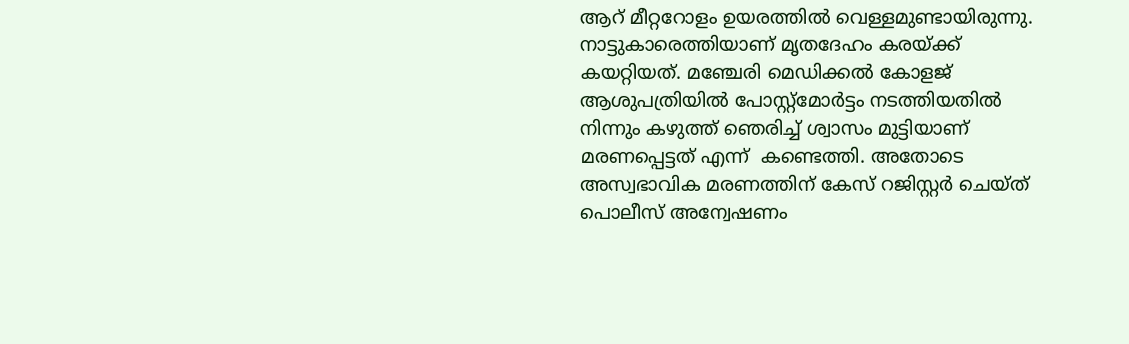ആറ് മീറ്ററോളം ഉയരത്തില്‍ വെള്ളമുണ്ടായിരുന്നു. നാട്ടുകാരെത്തിയാണ് മൃതദേഹം കരയ്ക്ക് കയറ്റിയത്. മഞ്ചേരി മെഡിക്കൽ കോളജ് ആശുപത്രിയിൽ പോസ്റ്റ്മോർട്ടം നടത്തിയതിൽ നിന്നും കഴുത്ത് ഞെരിച്ച് ശ്വാസം മുട്ടിയാണ് മരണപ്പെട്ടത് എന്ന്  കണ്ടെത്തി. അതോടെ അസ്വഭാവിക മരണത്തിന് കേസ് റജിസ്റ്റർ ചെയ്ത് പൊലീസ് അന്വേഷണം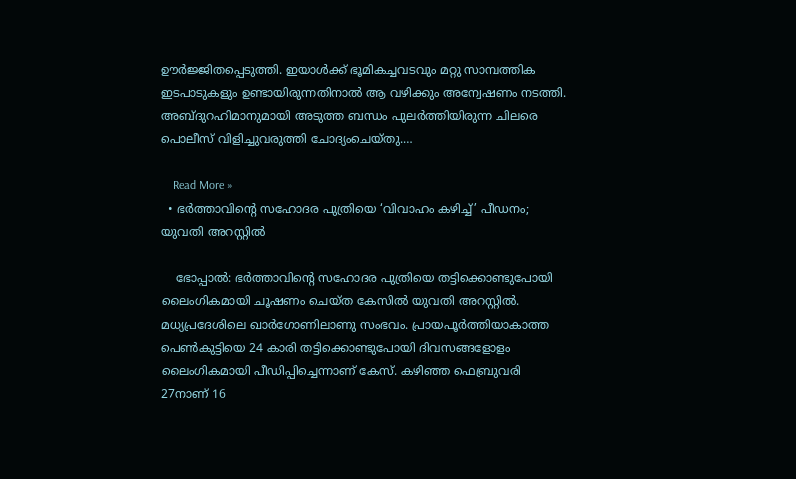ഊർജ്ജിതപ്പെടുത്തി. ഇയാൾക്ക് ഭൂമികച്ചവടവും മറ്റു സാമ്പത്തിക ഇടപാടുകളും ഉണ്ടായിരുന്നതിനാൽ ആ വഴിക്കും അന്വേഷണം നടത്തി. അബ്ദുറഹിമാനുമായി അടുത്ത ബന്ധം പുലർത്തിയിരുന്ന ചിലരെ  പൊലീസ് വിളിച്ചുവരുത്തി ചോദ്യംചെയ്തു.…

    Read More »
  • ഭര്‍ത്താവിന്റെ സഹോദര പുത്രിയെ ‘വിവാഹം കഴിച്ച്’ പീഡനം; യുവതി അറസ്റ്റില്‍

    ഭോപ്പാല്‍: ഭര്‍ത്താവിന്റെ സഹോദര പുത്രിയെ തട്ടിക്കൊണ്ടുപോയി ലൈംഗികമായി ചൂഷണം ചെയ്ത കേസില്‍ യുവതി അറസ്റ്റില്‍. മധ്യപ്രദേശിലെ ഖാര്‍ഗോണിലാണു സംഭവം. പ്രായപൂര്‍ത്തിയാകാത്ത പെണ്‍കുട്ടിയെ 24 കാരി തട്ടിക്കൊണ്ടുപോയി ദിവസങ്ങളോളം ലൈംഗികമായി പീഡിപ്പിച്ചെന്നാണ് കേസ്. കഴിഞ്ഞ ഫെബ്രുവരി 27നാണ് 16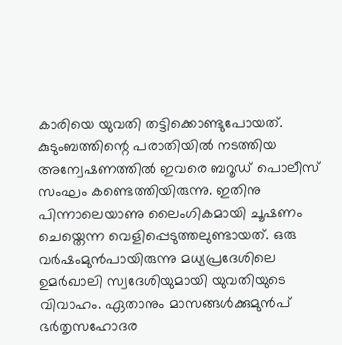കാരിയെ യുവതി തട്ടിക്കൊണ്ടുപോയത്. കുടുംബത്തിന്റെ പരാതിയില്‍ നടത്തിയ അന്വേഷണത്തില്‍ ഇവരെ ബറൂഡ് പൊലീസ് സംഘം കണ്ടെത്തിയിരുന്നു. ഇതിനു പിന്നാലെയാണു ലൈംഗികമായി ചൂഷണം ചെയ്തെന്ന വെളിപ്പെടുത്തലുണ്ടായത്. ഒരു വര്‍ഷംമുന്‍പായിരുന്നു മധ്യപ്രദേശിലെ ഉമര്‍ഖാലി സ്വദേശിയുമായി യുവതിയുടെ വിവാഹം. ഏതാനും മാസങ്ങള്‍ക്കുമുന്‍പ് ഭര്‍തൃസഹോദര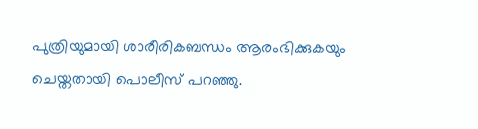പുത്രിയുമായി ശാരീരികബന്ധം ആരംഭിക്കുകയും ചെയ്തതായി പൊലീസ് പറഞ്ഞു.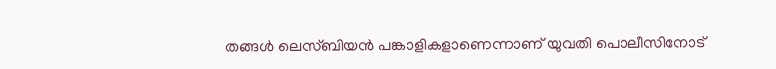തങ്ങള്‍ ലെസ്ബിയന്‍ പങ്കാളികളാണെന്നാണ് യുവതി പൊലീസിനോട്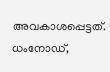അവകാശപ്പെട്ടത്. ധംനോഡ്,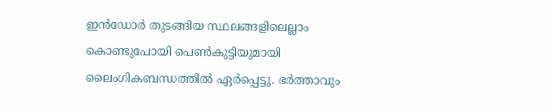ഇന്‍ഡോര്‍ തുടങ്ങിയ സ്ഥലങ്ങളിലെല്ലാം കൊണ്ടുപോയി പെണ്‍കുട്ടിയുമായി ലൈംഗികബന്ധത്തില്‍ ഏര്‍പ്പെട്ടു. ഭര്‍ത്താവും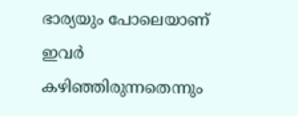ഭാര്യയും പോലെയാണ് ഇവര്‍ കഴിഞ്ഞിരുന്നതെന്നും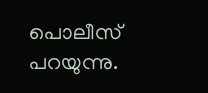പൊലീസ് പറയുന്നു.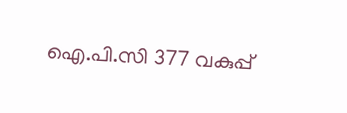ഐ.പി.സി 377 വകുപ്പ്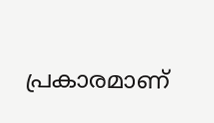പ്രകാരമാണ്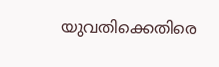യുവതിക്കെതിരെ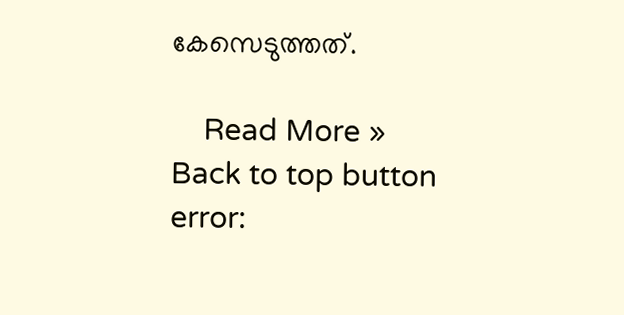കേസെടുത്തത്.

    Read More »
Back to top button
error: